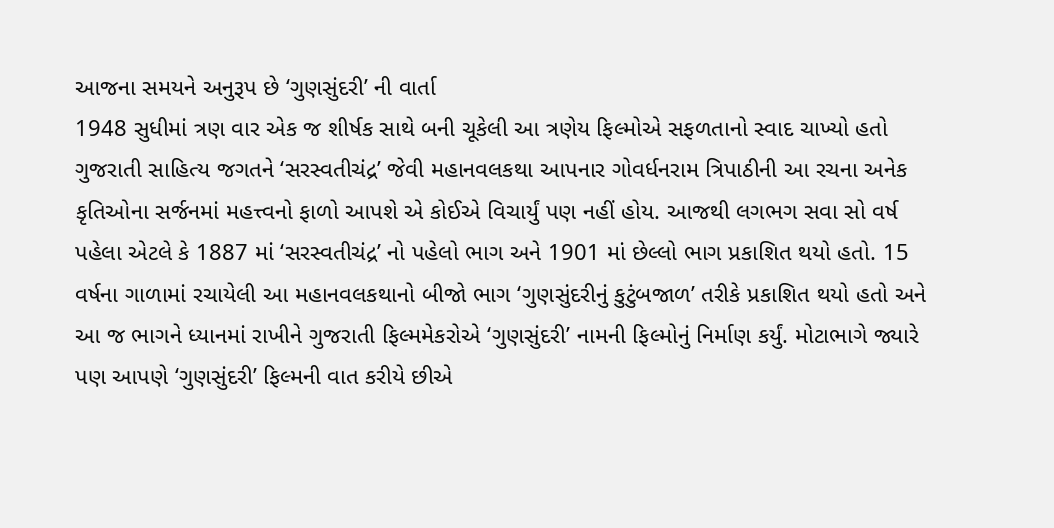આજના સમયને અનુરૂપ છે ‘ગુણસુંદરી’ ની વાર્તા
1948 સુધીમાં ત્રણ વાર એક જ શીર્ષક સાથે બની ચૂકેલી આ ત્રણેય ફિલ્મોએ સફળતાનો સ્વાદ ચાખ્યો હતો ગુજરાતી સાહિત્ય જગતને ‘સરસ્વતીચંદ્ર’ જેવી મહાનવલકથા આપનાર ગોવર્ધનરામ ત્રિપાઠીની આ રચના અનેક કૃતિઓના સર્જનમાં મહત્ત્વનો ફાળો આપશે એ કોઈએ વિચાર્યું પણ નહીં હોય. આજથી લગભગ સવા સો વર્ષ પહેલા એટલે કે 1887 માં ‘સરસ્વતીચંદ્ર’ નો પહેલો ભાગ અને 1901 માં છેલ્લો ભાગ પ્રકાશિત થયો હતો. 15 વર્ષના ગાળામાં રચાયેલી આ મહાનવલકથાનો બીજો ભાગ ‘ગુણસુંદરીનું કુટુંબજાળ’ તરીકે પ્રકાશિત થયો હતો અને આ જ ભાગને ધ્યાનમાં રાખીને ગુજરાતી ફિલ્મમેકરોએ ‘ગુણસુંદરી’ નામની ફિલ્મોનું નિર્માણ કર્યું. મોટાભાગે જ્યારે પણ આપણે ‘ગુણસુંદરી’ ફિલ્મની વાત કરીયે છીએ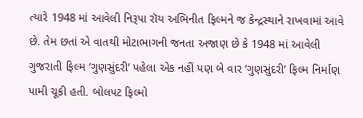ત્યારે 1948 માં આવેલી નિરૂપા રૉય અભિનીત ફિલ્મને જ કેન્દ્રસ્થાને રાખવામાં આવે છે. તેમ છતાં એ વાતથી મોટાભાગની જનતા અજાણ છે કે 1948 માં આવેલી ગુજરાતી ફિલ્મ ‘ગુણસુંદરી’ પહેલા એક નહીં પણ બે વાર ‘ગુણસુંદરી’ ફિલ્મ નિર્માણ પામી ચૂકી હતી. બોલપટ ફિલ્મો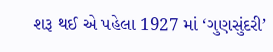શરૂ થઈ એ પહેલા 1927 માં ‘ગુણસુંદરી’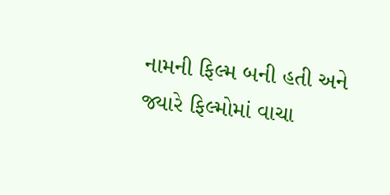નામની ફિલ્મ બની હતી અને જ્યારે ફિલ્મોમાં વાચા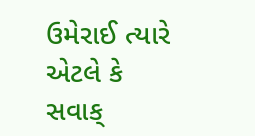ઉમેરાઈ ત્યારે એટલે કે સવાક્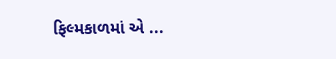ફિલ્મકાળમાં એ ...